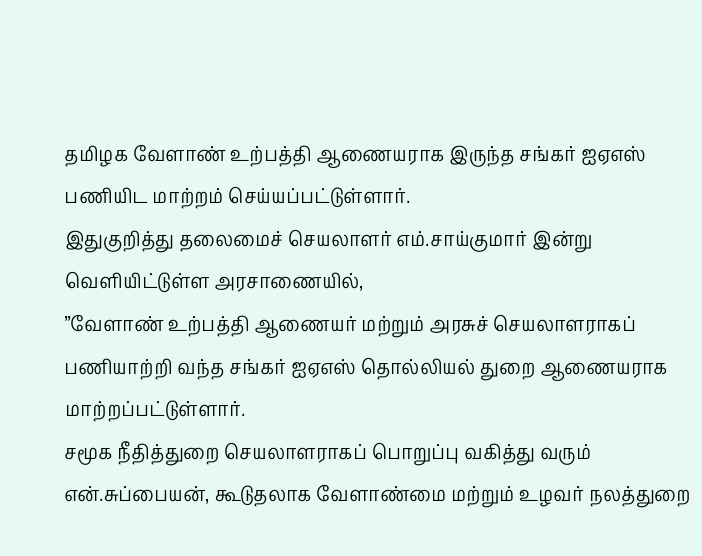தமிழக வேளாண் உற்பத்தி ஆணையராக இருந்த சங்கர் ஐஏஎஸ் பணியிட மாற்றம் செய்யப்பட்டுள்ளார்.
இதுகுறித்து தலைமைச் செயலாளர் எம்.சாய்குமார் இன்று வெளியிட்டுள்ள அரசாணையில்,
”வேளாண் உற்பத்தி ஆணையர் மற்றும் அரசுச் செயலாளராகப் பணியாற்றி வந்த சங்கர் ஐஏஎஸ் தொல்லியல் துறை ஆணையராக மாற்றப்பட்டுள்ளார்.
சமூக நீதித்துறை செயலாளராகப் பொறுப்பு வகித்து வரும் என்.சுப்பையன், கூடுதலாக வேளாண்மை மற்றும் உழவர் நலத்துறை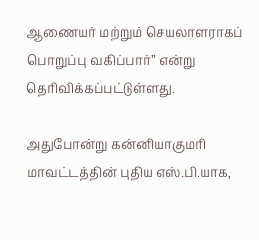ஆணையர் மற்றும் செயலாளராகப் பொறுப்பு வகிப்பார்” என்று தெரிவிக்கப்பட்டுள்ளது.

அதுபோன்று கன்னியாகுமரி மாவட்டத்தின் புதிய எஸ்.பி.யாக,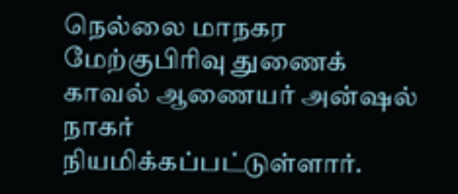நெல்லை மாநகர மேற்குபிரிவு துணைக் காவல் ஆணையர் அன்ஷல் நாகர் நியமிக்கப்பட்டுள்ளார்.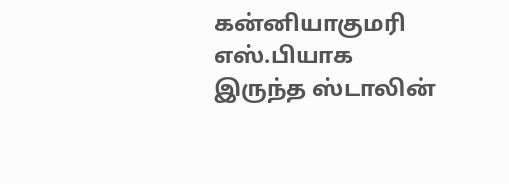கன்னியாகுமரி எஸ்.பியாக இருந்த ஸ்டாலின்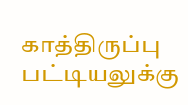காத்திருப்பு பட்டியலுக்கு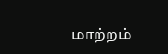மாற்றம்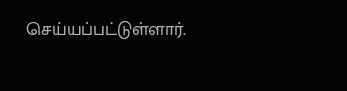செய்யப்பட்டுள்ளார்.